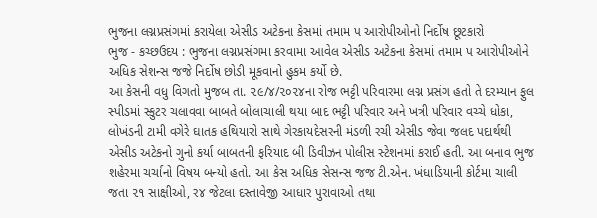ભુજના લગ્નપ્રસંગમાં કરાયેલા એસીડ અટેકના કેસમાં તમામ પ આરોપીઓનો નિર્દોષ છૂટકારો
ભુજ - કચ્છઉદય : ભુજના લગ્નપ્રસંગમા કરવામા આવેલ એસીડ અટેકના કેસમાં તમામ પ આરોપીઓને અધિક સેશન્સ જજે નિર્દોષ છોડી મૂકવાનો હુકમ કર્યો છે.
આ કેસની વધુ વિગતો મુજબ તા. ૨૯/૪/૨૦૨૪ના રોજ ભટ્ટી પરિવારમા લગ્ન પ્રસંગ હતો તે દરમ્યાન ફુલ સ્પીડમાં સ્કુટર ચલાવવા બાબતે બોલાચાલી થયા બાદ ભટ્ટી પરિવાર અને ખત્રી પરિવાર વચ્ચે ધોકા, લોખંડની ટામી વગેરે ઘાતક હથિયારો સાથે ગેરકાયદેસરની મંડળી રચી એસીડ જેવા જલદ પદાર્થથી એસીડ અટેકનો ગુનો કર્યા બાબતની ફરિયાદ બી ડિવીઝન પોલીસ સ્ટેશનમાં કરાઈ હતી. આ બનાવ ભુજ શહેરમા ચર્ચાનો વિષય બન્યો હતો. આ કેસ અધિક સેસન્સ જજ ટી.એન. ખંધાડિયાની કોર્ટમા ચાલી જતા ૨૧ સાક્ષીઓ, ર૪ જેટલા દસ્તાવેજી આધાર પુરાવાઓ તથા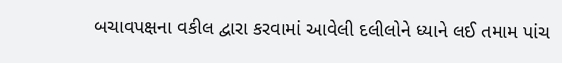બચાવપક્ષના વકીલ દ્વારા કરવામાં આવેલી દલીલોને ધ્યાને લઈ તમામ પાંચ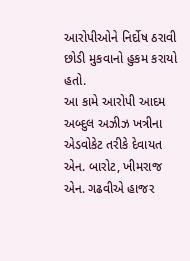આરોપીઓને નિર્દોષ ઠરાવી છોડી મુકવાનો હુકમ કરાયો હતો.
આ કામે આરોપી આદમ અબ્દુલ અઝીઝ ખત્રીના એડવોકેટ તરીકે દેવાયત એન. બારોટ, ખીમરાજ એન. ગઢવીએ હાજર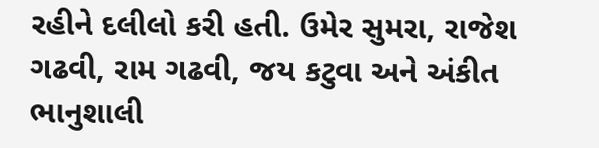રહીને દલીલો કરી હતી. ઉમેર સુમરા, રાજેશ ગઢવી, રામ ગઢવી, જય કટુવા અને અંકીત ભાનુશાલી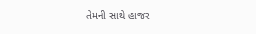તેમની સાથે હાજર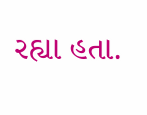રહ્યા હતા.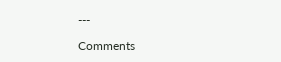---

Comments